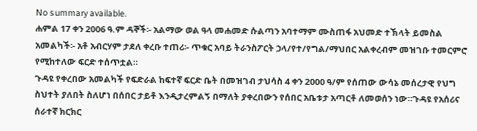No summary available.
ሐምል 17 ቀን 2006 ዓ.ም ዳኞች፡- አልማው ወል ዓላ መሐመድ ሱልጣን አባተማም ሙስጠፋ አህመድ ተኽላት ይመስል አመልካች፡- አቶ አብርሃም ታደለ ቀረቡ ተጠሪ፡- ጥቁር አባይ ትራንስፖርት ኃላ/የተ/የግል/ማህበር አልቀረብም መዝገቡ ተመርምሮ የሚከተለው ፍርድ ተሰጥቷል።
ጉዳዩ የቀረበው አመልካች የፍድራል ከፍተኛ ፍርድ ቤት በመዝገብ ታህሳስ 4 ቀን 2000 ዓ/ም የሰጠው ውሳኔ መሰረታዊ የህግ ስህተት ያለበት ስለሆነ በሰበር ታይቶ እንዲታረምልኝ በማለት ያቀረበውን የሰበር አቤቱታ አጣርቶ ለመወሰን ነው።ጉዳዩ የአሰሪና ሰራተኛ ክርክር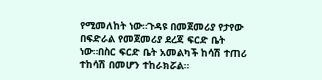የሚመለከት ነው።ጉዳዩ በመጀመሪያ የታየው በፍድራል የመጀመሪያ ደረጃ ፍርድ ቤት ነው።በስር ፍርድ ቤት አመልካች ከሳሽ ተጠሪ ተከሳሽ በመሆን ተከራክሯል።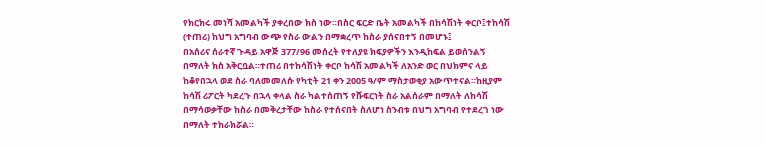የክርክሩ መነሻ አመልካች ያቀረበው ክስ ነው።በስር ፍርድ ቤት አመልካች በከሳሽነት ቀርቦ፤ተከሳሽ (ተጠሪ) ከህግ አግባብ ውጭ የስራ ውልን በማቋረጥ ከስራ ያሰናበተኝ በመሆኑ፤
በአሰሪና ሰራተኛ ጉዳይ አዋጅ 377/96 መሰረት የተለያዩ ክፍያዎችን እንዲከፍል ይወሰንልኝ በማለት ክስ አቅርቧል።ተጠሪ በተከሳሽነት ቀርቦ ከሳሽ አመልካች ለአንድ ወር በህክምና ላይ ከቆየበኋላ ወደ ስራ ባለመመለሱ የካቲት 21 ቀን 2005 ዓ/ም ማስታወቂያ አውጥተናል።ከዚያም ከሳሽ ሪፖርት ካደረጉ በኋላ ቀላል ስራ ካልተሰጠኝ የሹፍርነት ስራ አልሰራም በማለት ለከሳሽ በማሳወቃቸው ከስራ በመቅረታቸው ከስራ የተሰናበት ስለሆነ ስንብቱ በህግ አግባብ የተደረገ ነው በማለት ተከራክሯል።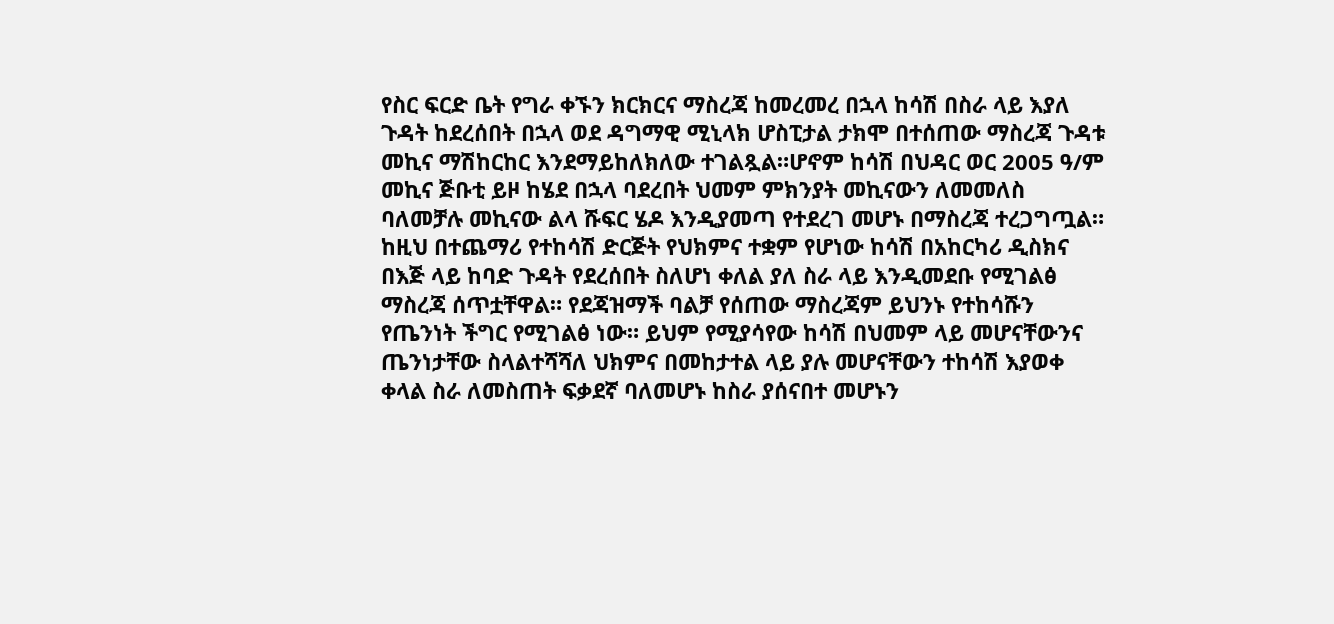የስር ፍርድ ቤት የግራ ቀኙን ክርክርና ማስረጃ ከመረመረ በኋላ ከሳሽ በስራ ላይ እያለ ጉዳት ከደረሰበት በኋላ ወደ ዳግማዊ ሚኒላክ ሆስፒታል ታክሞ በተሰጠው ማስረጃ ጉዳቱ መኪና ማሽከርከር እንደማይከለክለው ተገልጿል።ሆኖም ከሳሽ በህዳር ወር 2005 ዓ/ም መኪና ጅቡቲ ይዞ ከሄደ በኋላ ባደረበት ህመም ምክንያት መኪናውን ለመመለስ ባለመቻሉ መኪናው ልላ ሹፍር ሄዶ እንዲያመጣ የተደረገ መሆኑ በማስረጃ ተረጋግጧል። ከዚህ በተጨማሪ የተከሳሽ ድርጅት የህክምና ተቋም የሆነው ከሳሽ በአከርካሪ ዲስክና በእጅ ላይ ከባድ ጉዳት የደረሰበት ስለሆነ ቀለል ያለ ስራ ላይ እንዲመደቡ የሚገልፅ ማስረጃ ሰጥቷቸዋል። የደጃዝማች ባልቻ የሰጠው ማስረጃም ይህንኑ የተከሳሹን የጤንነት ችግር የሚገልፅ ነው። ይህም የሚያሳየው ከሳሽ በህመም ላይ መሆናቸውንና ጤንነታቸው ስላልተሻሻለ ህክምና በመከታተል ላይ ያሉ መሆናቸውን ተከሳሽ እያወቀ ቀላል ስራ ለመስጠት ፍቃደኛ ባለመሆኑ ከስራ ያሰናበተ መሆኑን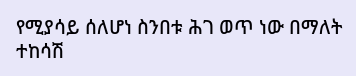የሚያሳይ ሰለሆነ ስንበቱ ሕገ ወጥ ነው በማለት ተከሳሽ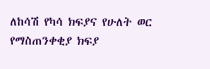ለከሳሽ የካሳ ክፍያና የሁለት ወር የማስጠንቀቂያ ክፍያ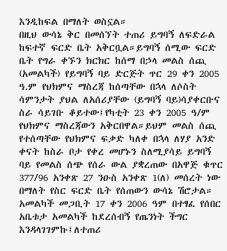እንዲከፍል በማለት ወስኗል።
በዚህ ውሳኔ ቅር በመሰኘት ተጠሪ ይግባኝ ለፍድራል ከፍተኛ ፍርድ ቤት አቅርቧል።ይግባኝ ሰሚው ፍርድ ቤት የግራ ቀኙን ክርክር ከሰማ በኃላ መልስ ሰጪ (አመልካች) የይግባኝ ባይ ድርጅት ጥር 29 ቀን 2005 ዓ.ም የህክምና ማስረጃ ከሰጣቸው በኋላ ለሶስት ሳምንታት ያህል ለአሰሪያቸው (ይግባኝ ባይ)ሳያቀርቡና ስራ ሳይገቡ ቆይተው፤የካቲት 23 ቀን 2005 ዓ/ም የህክምና ማስረጃውን አቅርበዋል።ይህም መልስ ሰጪ የተሰጣቸው የህክምና ፍቃድ ካለቀ በኋላ ለሃያ አንድ ቀናት ከስራ ቦታ የቀረ መሆኑን ስለሚያሳይ ይግባኝ ባይ የመልስ ሰጭ የሰራ ውል ያቋረጠው በአዋጅ ቁጥር 377/96 አንቀጽ 27 ንዑስ አንቀጽ 1(ለ) መሰረት ነው በማለት የስር ፍርድ ቤት የሰጠውን ውሳኔ ሽሮታል።
አመልካች መጋቢት 17 ቀን 2006 ዓም በተፃፈ የሰበር አቤቱታ አመልካች ከደረሰብኝ የጤንነት ችግር እንዳላገገምኩ፤ለተጠሪ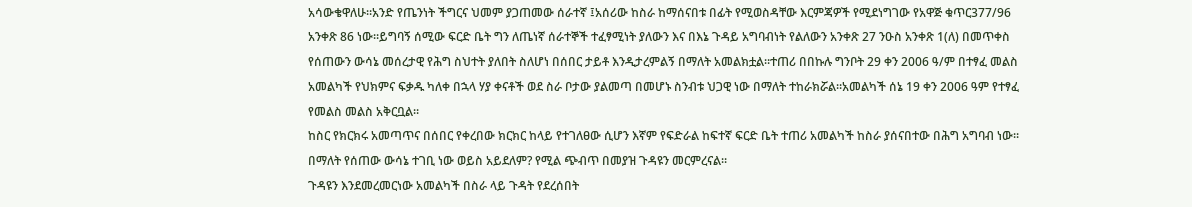አሳውቄዋለሁ።አንድ የጤንነት ችግርና ህመም ያጋጠመው ሰራተኛ ፤አሰሪው ከስራ ከማሰናበቱ በፊት የሚወስዳቸው እርምጃዎች የሚደነግገው የአዋጅ ቁጥር377/96 አንቀጽ 86 ነው።ይግባኝ ሰሚው ፍርድ ቤት ግን ለጤነኛ ሰራተኞች ተፈፃሚነት ያለውን እና በእኔ ጉዳይ አግባብነት የልለውን አንቀጽ 27 ንዑስ አንቀጽ 1(ለ) በመጥቀስ የሰጠውን ውሳኔ መሰረታዊ የሕግ ስህተት ያለበት ስለሆነ በሰበር ታይቶ እንዲታረምልኝ በማለት አመልክቷል።ተጠሪ በበኩሉ ግንቦት 29 ቀን 2006 ዓ/ም በተፃፈ መልስ አመልካች የህክምና ፍቃዱ ካለቀ በኋላ ሃያ ቀናቶች ወደ ስራ ቦታው ያልመጣ በመሆኑ ስንብቱ ህጋዊ ነው በማለት ተከራክሯል።አመልካች ሰኔ 19 ቀን 2006 ዓም የተፃፈ የመልስ መልስ አቅርቧል።
ከስር የክርክሩ አመጣጥና በሰበር የቀረበው ክርክር ከላይ የተገለፀው ሲሆን እኛም የፍድራል ከፍተኛ ፍርድ ቤት ተጠሪ አመልካች ከስራ ያሰናበተው በሕግ አግባብ ነው። በማለት የሰጠው ውሳኔ ተገቢ ነው ወይስ አይደለም? የሚል ጭብጥ በመያዝ ጉዳዩን መርምረናል።
ጉዳዩን እንደመረመርነው አመልካች በስራ ላይ ጉዳት የደረሰበት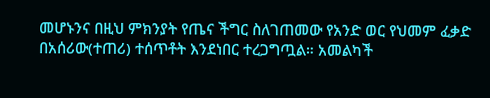መሆኑንና በዚህ ምክንያት የጤና ችግር ስለገጠመው የአንድ ወር የህመም ፈቃድ በአሰሪው(ተጠሪ) ተሰጥቶት እንደነበር ተረጋግጧል። አመልካች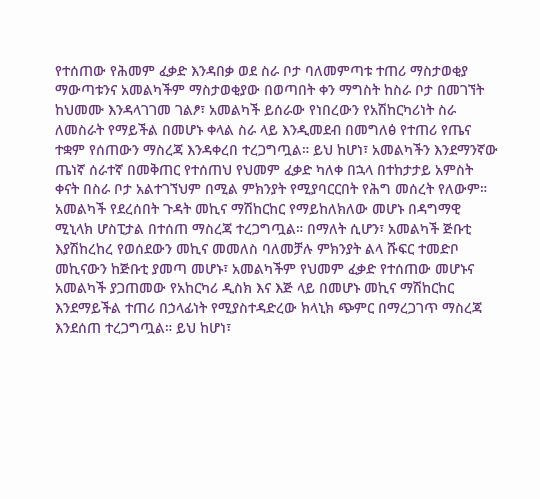የተሰጠው የሕመም ፈቃድ እንዳበቃ ወደ ስራ ቦታ ባለመምጣቱ ተጠሪ ማስታወቂያ ማውጣቱንና አመልካችም ማስታወቂያው በወጣበት ቀን ማግስት ከስራ ቦታ በመገኘት ከህመሙ እንዳላገገመ ገልፆ፣ አመልካች ይሰራው የነበረውን የአሽከርካሪነት ስራ ለመስራት የማይችል በመሆኑ ቀላል ስራ ላይ እንዲመደብ በመግለፅ የተጠሪ የጤና ተቋም የሰጠውን ማስረጃ እንዳቀረበ ተረጋግጧል። ይህ ከሆነ፣ አመልካችን እንደማንኛው ጤነኛ ሰራተኛ በመቅጠር የተሰጠህ የህመም ፈቃድ ካለቀ በኋላ በተከታታይ አምስት ቀናት በስራ ቦታ አልተገኘህም በሚል ምክንያት የሚያባርርበት የሕግ መሰረት የለውም።
አመልካች የደረሰበት ጉዳት መኪና ማሽከርከር የማይከለክለው መሆኑ በዳግማዊ ሚኒላክ ሆስፒታል በተሰጠ ማስረጃ ተረጋግጧል። በማለት ሲሆን፣ አመልካች ጅቡቲ እያሽከረከረ የወሰደውን መኪና መመለስ ባለመቻሉ ምክንያት ልላ ሹፍር ተመድቦ መኪናውን ከጅቡቲ ያመጣ መሆኑ፣ አመልካችም የህመም ፈቃድ የተሰጠው መሆኑና አመልካች ያጋጠመው የአከርካሪ ዲስክ እና እጅ ላይ በመሆኑ መኪና ማሽከርከር እንደማይችል ተጠሪ በኃላፊነት የሚያስተዳድረው ክላኒክ ጭምር በማረጋገጥ ማስረጃ እንደሰጠ ተረጋግጧል። ይህ ከሆነ፣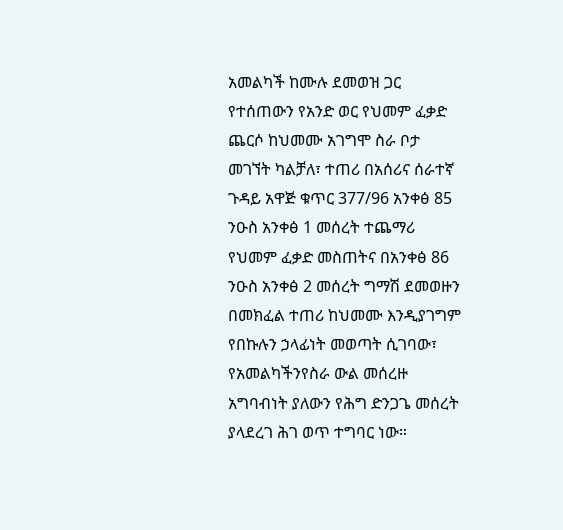አመልካች ከሙሉ ደመወዝ ጋር የተሰጠውን የአንድ ወር የህመም ፈቃድ ጨርሶ ከህመሙ አገግሞ ስራ ቦታ መገኘት ካልቻለ፣ ተጠሪ በአሰሪና ሰራተኛ ጉዳይ አዋጅ ቁጥር 377/96 አንቀፅ 85 ንዑስ አንቀፅ 1 መሰረት ተጨማሪ የህመም ፈቃድ መስጠትና በአንቀፅ 86 ንዑስ አንቀፅ 2 መሰረት ግማሽ ደመወዙን በመክፈል ተጠሪ ከህመሙ እንዲያገግም የበኩሉን ኃላፊነት መወጣት ሲገባው፣ የአመልካችንየስራ ውል መሰረዙ አግባብነት ያለውን የሕግ ድንጋጌ መሰረት ያላደረገ ሕገ ወጥ ተግባር ነው።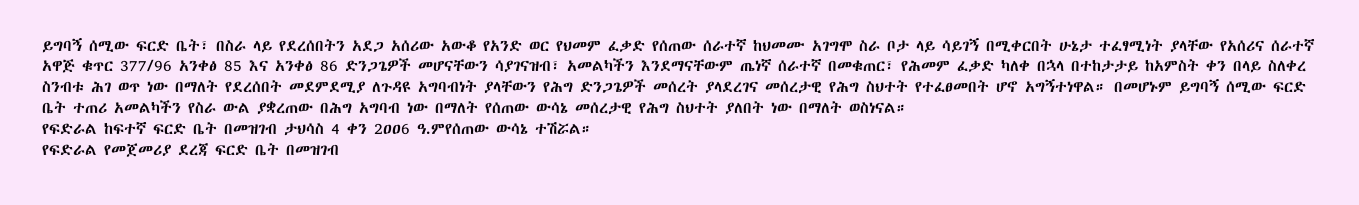ይግባኝ ሰሚው ፍርድ ቤት፣ በስራ ላይ የደረሰበትን አደጋ አሰሪው አውቆ የአንድ ወር የህመም ፈቃድ የሰጠው ሰራተኛ ከህመሙ አገግሞ ስራ ቦታ ላይ ሳይገኝ በሚቀርበት ሁኔታ ተፈፃሚነት ያላቸው የአሰሪና ሰራተኛ አዋጅ ቁጥር 377/96 አንቀፅ 85 እና አንቀፅ 86 ድንጋጌዎች መሆናቸውን ሳያገናዝብ፣ አመልካችን እንደማናቸውም ጤነኛ ሰራተኛ በመቁጠር፣ የሕመም ፈቃድ ካለቀ በኋላ በተከታታይ ከአምስት ቀን በላይ ስለቀረ ስንብቱ ሕገ ወጥ ነው በማለት የደረሰበት መደምደሚያ ለጉዳዩ አግባብነት ያላቸውን የሕግ ድንጋጌዎች መሰረት ያላደረገና መሰረታዊ የሕግ ስህተት የተፈፀመበት ሆኖ አግኝተነዋል። በመሆኑም ይግባኝ ሰሚው ፍርድ ቤት ተጠሪ አመልካችን የስራ ውል ያቋረጠው በሕግ አግባብ ነው በማለት የሰጠው ውሳኔ መሰረታዊ የሕግ ስህተት ያለበት ነው በማለት ወስነናል።
የፍድራል ከፍተኛ ፍርድ ቤት በመዝገብ ታህሳስ 4 ቀን 2ዐዐ6 ዓ.ምየሰጠው ውሳኔ ተሽሯል።
የፍድራል የመጀመሪያ ደረጃ ፍርድ ቤት በመዝገብ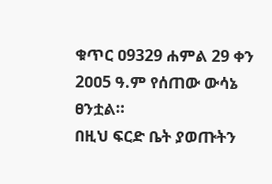ቁጥር ዐ9329 ሐምል 29 ቀን 2ዐዐ5 ዓ.ም የሰጠው ውሳኔ ፀንቷል።
በዚህ ፍርድ ቤት ያወጡትን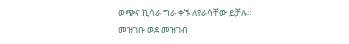ወጭና ኪሳራ ግራ ቀኙ ለየራሳቸው ይቻሉ።
መዝገቡ ወደ መዝገብ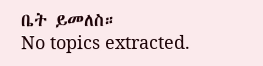ቤት ይመለስ።
No topics extracted.